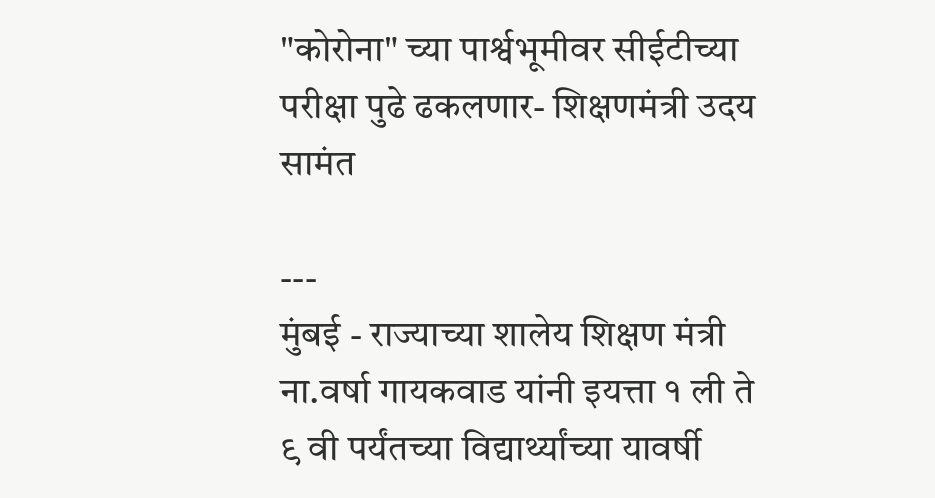"कोरोना" च्या पार्श्वभूमीवर सीईटीच्या परीक्षा पुढे ढकलणार- शिक्षणमंत्री उदय सामंत

---
मुंबई - राज्याच्या शालेय शिक्षण मंत्री ना.वर्षा गायकवाड यांनी इयत्ता १ ली ते ९ वी पर्यंतच्या विद्यार्थ्यांच्या यावर्षी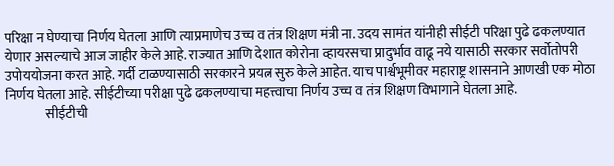परिक्षा न घेण्याचा निर्णय घेतला आणि त्याप्रमाणेच उच्च व तंत्र शिक्षण मंत्री ना. उदय सामंत यांनीही सीईटी परिक्षा पुढे ढकलण्यात येणार असल्याचे आज जाहीर केले आहे. राज्यात आणि देशात कोरोना व्हायरसचा प्रादुर्भाव वाढू नये यासाठी सरकार सर्वोतोपरी उपोययोजना करत आहे. गर्दी टाळण्यासाठी सरकारने प्रयत्न सुरु केले आहेत. याच पार्श्वभूमीवर महाराष्ट्र शासनाने आणखी एक मोठा निर्णय घेतला आहे. सीईटीच्या परीक्षा पुढे ढकलण्याचा महत्त्वाचा निर्णय उच्च व तंत्र शिक्षण विभागाने घेतला आहे.
               सीईटीची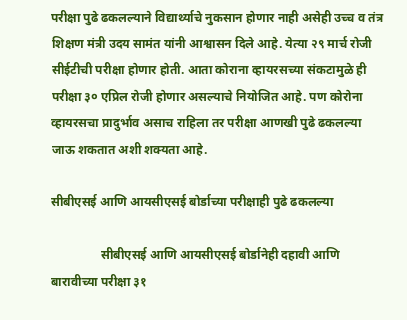परीक्षा पुढे ढकलल्याने विद्यार्थ्याचे नुकसान होणार नाही असेही उच्च व तंत्र शिक्षण मंत्री उदय सामंत यांनी आश्वासन दिले आहे. येत्या २९ मार्च रोजी  सीईटीची परीक्षा होणार होती. आता कोराना व्हायरसच्या संकटामुळे ही परीक्षा ३० एप्रिल रोजी होणार असल्याचे नियोजित आहे. पण कोरोना व्हायरसचा प्रादुर्भाव असाच राहिला तर परीक्षा आणखी पुढे ढकलल्या जाऊ शकतात अशी शक्यता आहे.

सीबीएसई आणि आयसीएसई बोर्डाच्या परीक्षाही पुढे ढकलल्या

                सीबीएसई आणि आयसीएसई बोर्डानेही दहावी आणि बारावीच्या परीक्षा ३१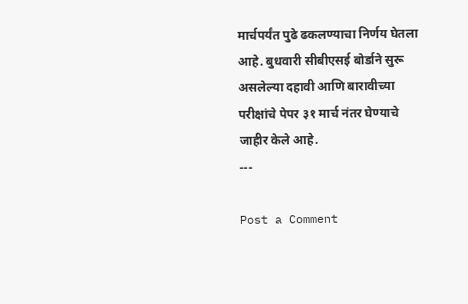मार्चपर्यंत पुढे ढकलण्याचा निर्णय घेतला आहे. बुधवारी सीबीएसई बोर्डाने सुरू असलेल्या दहावी आणि बारावीच्या परीक्षांचे पेपर ३१ मार्च नंतर घेण्याचे जाहीर केले आहे.
---

Post a Comment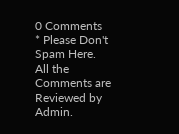0 Comments
* Please Don't Spam Here. All the Comments are Reviewed by Admin.